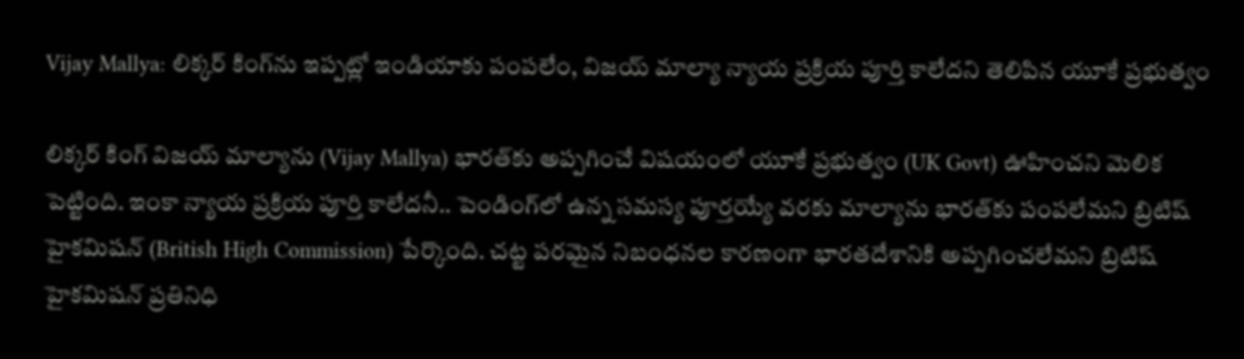Vijay Mallya: లిక్కర్ కింగ్‌ను ఇప్పట్లో ఇండియాకు పంపలేం, విజయ్ మాల్యా న్యాయ ప్రక్రియ పూర్తి కాలేదని తెలిపిన యూకే ప్రభుత్వం

లిక్కర్ కింగ్ విజయ్ మాల్యాను (Vijay Mallya) భారత్‌కు అప్పగించే విషయంలో యూకే ప్రభుత్వం (UK Govt) ఊహించని మెలిక పెట్టింది. ఇంకా న్యాయ ప్రక్రియ పూర్తి కాలేదనీ.. పెండింగ్‌లో ఉన్న సమస్య పూర్తయ్యే వరకు మాల్యాను భారత్‌కు పంపలేమని బ్రిటిష్ హైకమిషన్ (British High Commission) పేర్కొంది. చట్ట పరమైన నిబంధనల కారణంగా భారతదేశానికి అప్పగించలేమని బ్రిటిష్ హైకమిషన్ ప్రతినిధి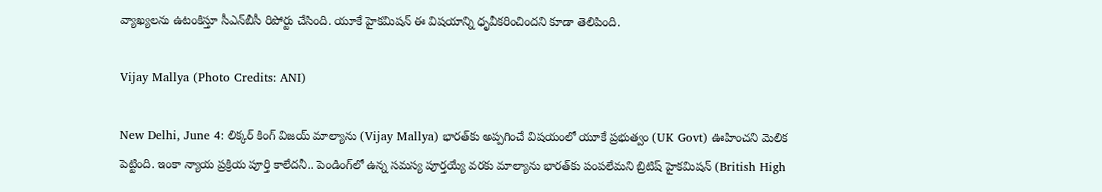వ్యాఖ్యలను ఉటంకిస్తూ సీఎన్‌బీసీ రిపోర్టు చేసింది. యూకే హైకమిషన్ ఈ విషయాన్ని ధృవీకరించిందని కూడా తెలిపింది.

Vijay Mallya (Photo Credits: ANI)

New Delhi, June 4: లిక్కర్ కింగ్ విజయ్ మాల్యాను (Vijay Mallya) భారత్‌కు అప్పగించే విషయంలో యూకే ప్రభుత్వం (UK Govt) ఊహించని మెలిక పెట్టింది. ఇంకా న్యాయ ప్రక్రియ పూర్తి కాలేదనీ.. పెండింగ్‌లో ఉన్న సమస్య పూర్తయ్యే వరకు మాల్యాను భారత్‌కు పంపలేమని బ్రిటిష్ హైకమిషన్ (British High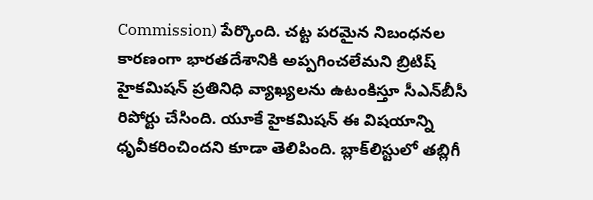Commission) పేర్కొంది. చట్ట పరమైన నిబంధనల కారణంగా భారతదేశానికి అప్పగించలేమని బ్రిటిష్ హైకమిషన్ ప్రతినిధి వ్యాఖ్యలను ఉటంకిస్తూ సీఎన్‌బీసీ రిపోర్టు చేసింది. యూకే హైకమిషన్ ఈ విషయాన్ని ధృవీకరించిందని కూడా తెలిపింది. బ్లాక్‌లిస్టులో తబ్లిగీ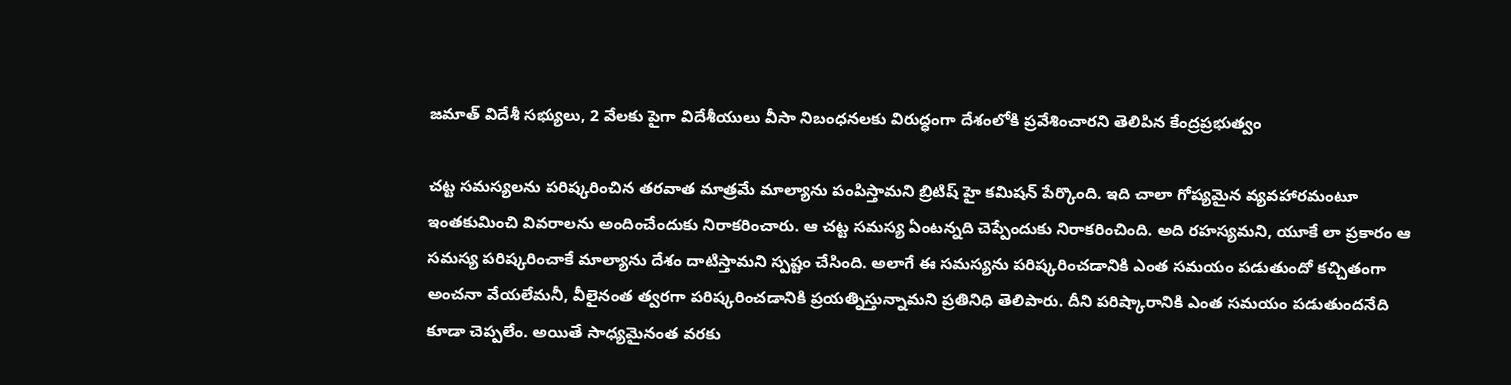జమాత్‌ విదేశీ సభ్యులు, 2 వేలకు పైగా విదేశీయులు వీసా నిబంధనలకు విరుద్ధంగా దేశంలోకి ప్రవేశించారని తెలిపిన కేంద్రప్రభుత్వం

చట్ట సమస్యలను పరిష్కరించిన తరవాత మాత్రమే మాల్యాను పంపిస్తామని బ్రిటిష్ హై కమిషన్ పేర్కొంది. ఇది చాలా గోప్యమైన వ్యవహారమంటూ ఇంతకుమించి వివరాలను అందించేందుకు నిరాకరించారు. ఆ చట్ట సమస్య ఏంటన్నది చెప్పేందుకు నిరాకరించింది. అది రహస్యమని, యూకే లా ప్రకారం ఆ సమస్య పరిష్కరించాకే మాల్యాను దేశం దాటిస్తామని స్పష్టం చేసింది. అలాగే ఈ సమస్యను పరిష్కరించడానికి ఎంత సమయం పడుతుందో కచ్చితంగా అంచనా వేయలేమనీ, వీలైనంత త్వరగా పరిష్కరించడానికి ప్రయత్నిస్తున్నామని ప్రతినిధి తెలిపారు. దీని పరిష్కారానికి ఎంత సమయం పడుతుందనేది కూడా చెప్పలేం. అయితే సాధ్యమైనంత వరకు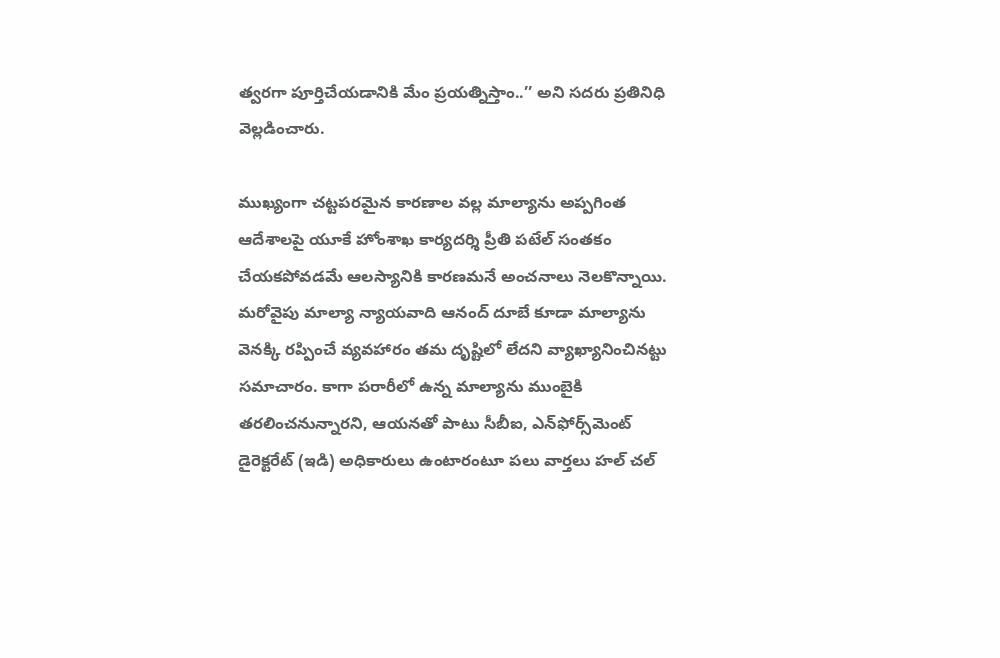త్వరగా పూర్తిచేయడానికి మేం ప్రయత్నిస్తాం..’’ అని సదరు ప్రతినిధి వెల్లడించారు.

ముఖ్యంగా చట్టపరమైన కారణాల వల్ల మాల్యాను అప్పగింత ఆదేశాలపై యూకే హోంశాఖ కార్యదర్శి ప్రీతి పటేల్ సంతకం చేయకపోవడమే ఆలస్యానికి కారణమనే అంచనాలు నెలకొన్నాయి. మరోవైపు మాల్యా న్యాయవాది ఆనంద్ దూబే కూడా మాల్యాను వెనక్కి రప్పించే వ్యవహారం తమ దృష్టిలో లేదని వ్యాఖ్యానించినట్టు సమాచారం. కాగా పరారీలో ఉన్న మాల్యాను ముంబైకి తరలించనున్నారని, ఆయనతో పాటు సీబీఐ, ఎన్‌ఫోర్స్‌మెంట్ డైరెక్టరేట్ (ఇడి) అధికారులు ఉంటారంటూ పలు వార్తలు హల్ చల్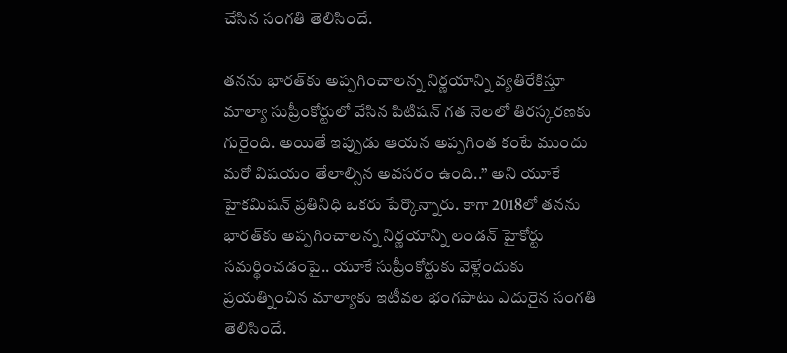చేసిన సంగతి తెలిసిందే.

తనను భారత్‌కు అప్పగించాలన్న నిర్ణయాన్ని వ్యతిరేకిస్తూ మాల్యా సుప్రీంకోర్టులో వేసిన పిటిషన్ గత నెలలో ‌తిరస్కరణకు గురైంది. అయితే ఇప్పుడు ఆయన అప్పగింత కంటే ముందు మరో విషయం తేలాల్సిన అవసరం ఉంది..’’ అని యూకే హైకమిషన్ ప్రతినిధి ఒకరు పేర్కొన్నారు. కాగా 2018లో తనను భారత్‌కు అప్పగించాలన్న నిర్ణయాన్ని లండన్ హైకోర్టు సమర్థించడంపై.. యూకే సుప్రీంకోర్టుకు వెళ్లేందుకు ప్రయత్నించిన మాల్యాకు ఇటీవల భంగపాటు ఎదురైన సంగతి తెలిసిందే.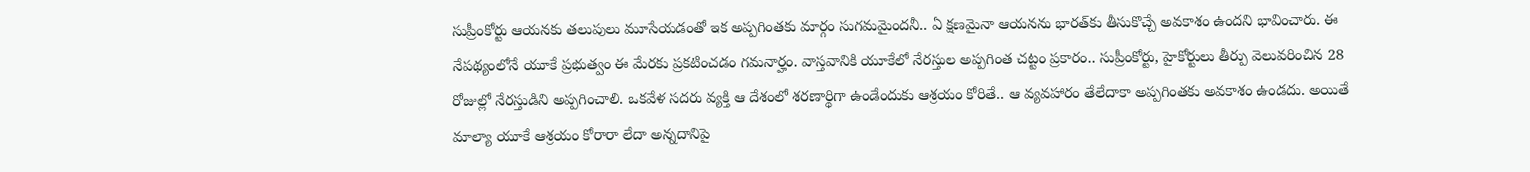సుప్రీంకోర్టు ఆయనకు తలుపులు మూసేయడంతో ఇక అప్పగింతకు మార్గం సుగమమైందనీ.. ఏ క్షణమైనా ఆయనను భారత్‌కు తీసుకొచ్చే అవకాశం ఉందని భావించారు. ఈ నేపథ్యంలోనే యూకే ప్రభుత్వం ఈ మేరకు ప్రకటించడం గమనార్హం. వాస్తవానికి యూకేలో నేరస్తుల అప్పగింత చట్టం ప్రకారం.. సుప్రీంకోర్టు, హైకోర్టులు తీర్పు వెలువరించిన 28 రోజుల్లో నేరస్తుడిని అప్పగించాలి. ఒకవేళ సదరు వ్యక్తి ఆ దేశంలో శరణార్థిగా ఉండేందుకు ఆశ్రయం కోరితే.. ఆ వ్యవహారం తేలేదాకా అప్పగింతకు అవకాశం ఉండదు. అయితే మాల్యా యూకే ఆశ్రయం కోరారా లేదా అన్నదానిపై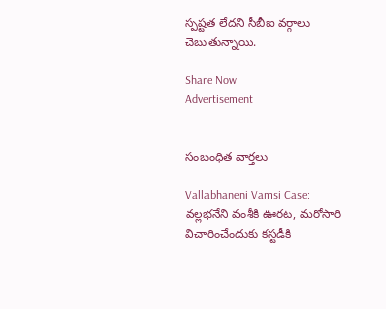స్పష్టత లేదని సీబీఐ వర్గాలు చెబుతున్నాయి.

Share Now
Advertisement


సంబంధిత వార్తలు

Vallabhaneni Vamsi Case: వల్లభనేని వంశీకి ఊరట, మరోసారి విచారించేందుకు కస్టడీకి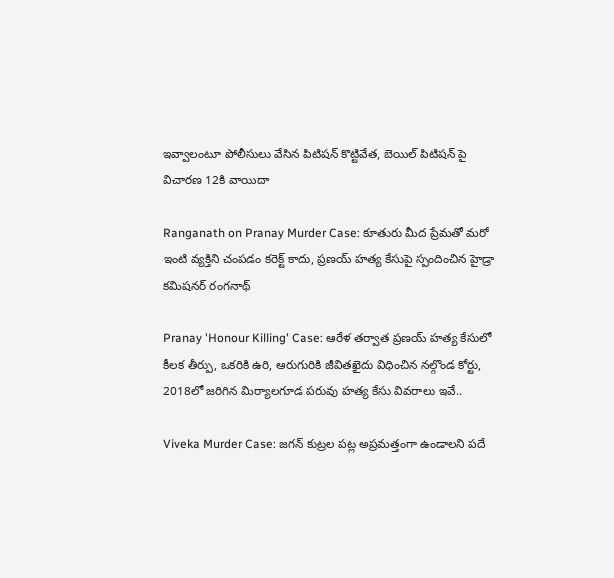ఇవ్వాలంటూ పోలీసులు వేసిన పిటిషన్ కొట్టివేత, బెయిల్ పిటిషన్‌ పై విచారణ 12కి వాయిదా

Ranganath on Pranay Murder Case: కూతురు మీద ప్రేమతో మరో ఇంటి వ్యక్తిని చంపడం కరెక్ట్ కాదు, ప్రణయ్ హత్య కేసుపై స్పందించిన హైడ్రా కమిషనర్ రంగనాథ్

Pranay 'Honour Killing' Case: ఆరేళ తర్వాత ప్రణయ్ హత్య కేసులో కీలక తీర్పు, ఒకరికి ఉరి, ఆరుగురికి జీవితఖైదు విధించిన నల్గొండ కోర్టు, 2018లో జరిగిన మిర్యాలగూడ పరువు హత్య కేసు వివరాలు ఇవే..

Viveka Murder Case: జగన్‌ కుట్రల పట్ల అప్రమత్తంగా ఉండాలని పదే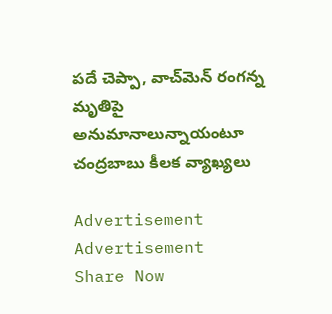పదే చెప్పా, వాచ్‌మెన్ రంగన్న మృతిపై అనుమానాలున్నాయంటూ చంద్రబాబు కీలక వ్యాఖ్యలు

Advertisement
Advertisement
Share Now